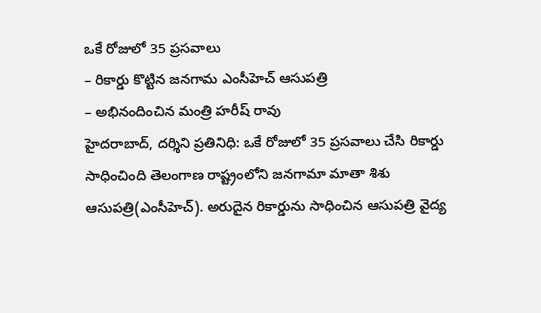ఒకే రోజులో 35 ప్రసవాలు
– రికార్డు కొట్టిన జనగామ ఎంసీహెచ్ ఆసుపత్రి
– అభినందించిన మంత్రి హరీష్ రావు
హైదరాబాద్, దర్శిని ప్రతినిధి: ఒకే రోజులో 35 ప్రసవాలు చేసి రికార్డు సాధించింది తెలంగాణ రాష్ట్రంలోని జనగామా మాతా శిశు ఆసుపత్రి(ఎంసీహెచ్). అరుదైన రికార్డును సాధించిన ఆసుపత్రి వైద్య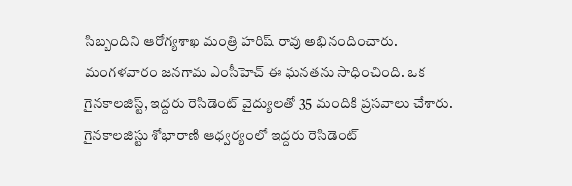సిబ్బందిని ఆరోగ్యశాఖ మంత్రి హరిష్ రావు అభినందించారు. మంగళవారం జనగామ ఎంసీహెచ్ ఈ ఘనతను సాధించింది. ఒక గైనకాలజిస్ట్, ఇద్దరు రెసిడెంట్ వైద్యులతో 35 మందికి ప్రసవాలు చేశారు. గైనకాలజిస్టు శోభారాణి ఆధ్వర్యంలో ఇద్దరు రెసిడెంట్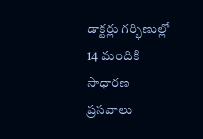డాక్టర్లు గర్భిణుల్లో 14 మందికి సాధారణ ప్రసవాలు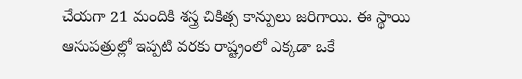చేయగా 21 మందికి శస్త్ర చికిత్స కాన్పులు జరిగాయి. ఈ స్థాయి ఆసుపత్రుల్లో ఇప్పటి వరకు రాష్ట్రంలో ఎక్కడా ఒకే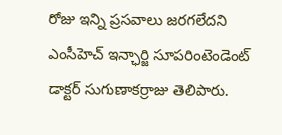రోజు ఇన్ని ప్రసవాలు జరగలేదని ఎంసీహెచ్ ఇన్ఛార్జి సూపరింటెండెంట్ డాక్టర్ సుగుణాకర్రాజు తెలిపారు.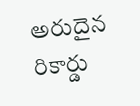అరుదైన రికార్డు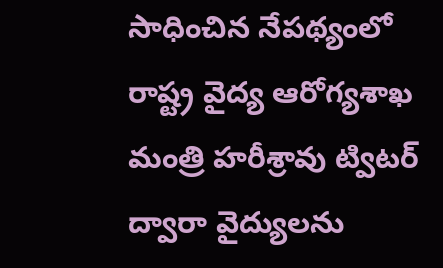సాధించిన నేపథ్యంలో రాష్ట్ర వైద్య ఆరోగ్యశాఖ మంత్రి హరీశ్రావు ట్విటర్ ద్వారా వైద్యులను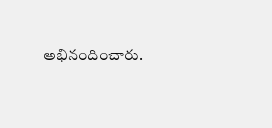అభినందించారు.